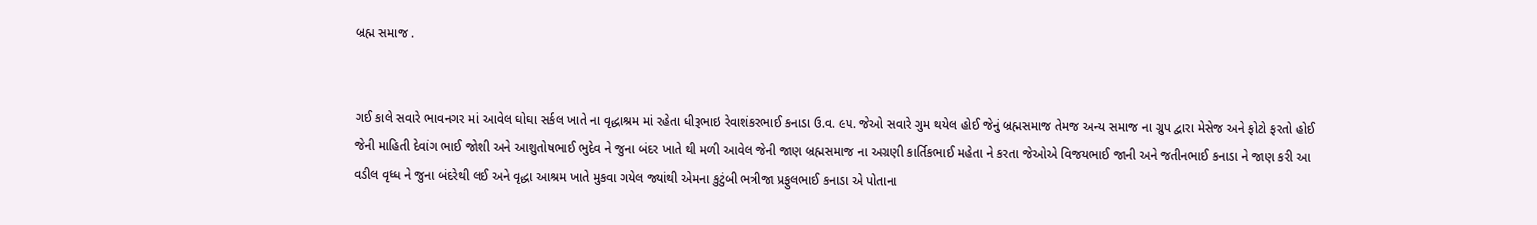બ્રહ્મ સમાજ .


ગઈ કાલે સવારે ભાવનગર માં આવેલ ઘોઘા સર્કલ ખાતે ના વૃદ્ધાશ્રમ માં રહેતા ધીરૂભાઇ રેવાશંકરભાઈ કનાડા ઉ.વ. ૯૫. જેઓ સવારે ગુમ થયેલ હોઈ જેનું બ્રહ્મસમાજ તેમજ અન્ય સમાજ ના ગ્રુપ દ્વારા મેસેજ અને ફોટો ફરતો હોઈ જેની માહિતી દેવાંગ ભાઈ જોશી અને આશુતોષભાઈ ભુદેવ ને જુના બંદર ખાતે થી મળી આવેલ જેની જાણ બ્રહ્મસમાજ ના અગ્રણી કાર્તિકભાઈ મહેતા ને કરતા જેઓએ વિજયભાઈ જાની અને જતીનભાઈ કનાડા ને જાણ કરી આ વડીલ વૃધ્ધ ને જુના બંદરેથી લઈ અને વૃદ્ધા આશ્રમ ખાતે મુકવા ગયેલ જ્યાંથી એમના કુટુંબી ભત્રીજા પ્રફુલભાઈ કનાડા એ પોતાના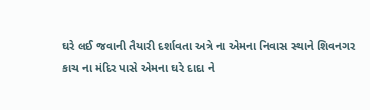ઘરે લઈ જવાની તૈયારી દર્શાવતા અત્રે ના એમના નિવાસ સ્થાને શિવનગર કાચ ના મંદિર પાસે એમના ઘરે દાદા ને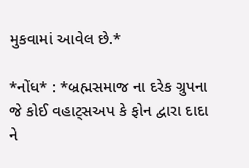મુકવામાં આવેલ છે.*

*નોંધ* : *બ્રહ્મસમાજ ના દરેક ગ્રુપના જે કોઈ વહાટ્સઅપ કે ફોન દ્વારા દાદા ને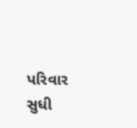પરિવાર સુધી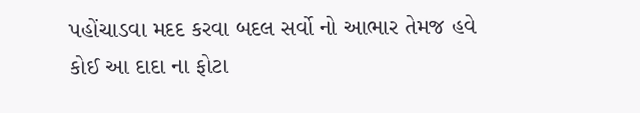પહોંચાડવા મદદ કરવા બદલ સર્વો નો આભાર તેમજ હવે કોઈ આ દાદા ના ફોટા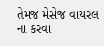તેમજ મેસેજ વાયરલ ના કરવા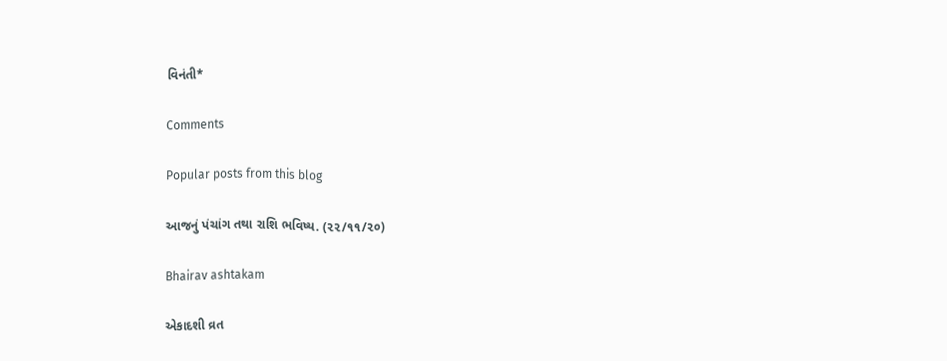વિનંતી*

Comments

Popular posts from this blog

આજનું પંચાંગ તથા રાશિ ભવિષ્ય. (૨૨/૧૧/૨૦)

Bhairav ashtakam

એકાદશી વ્રત